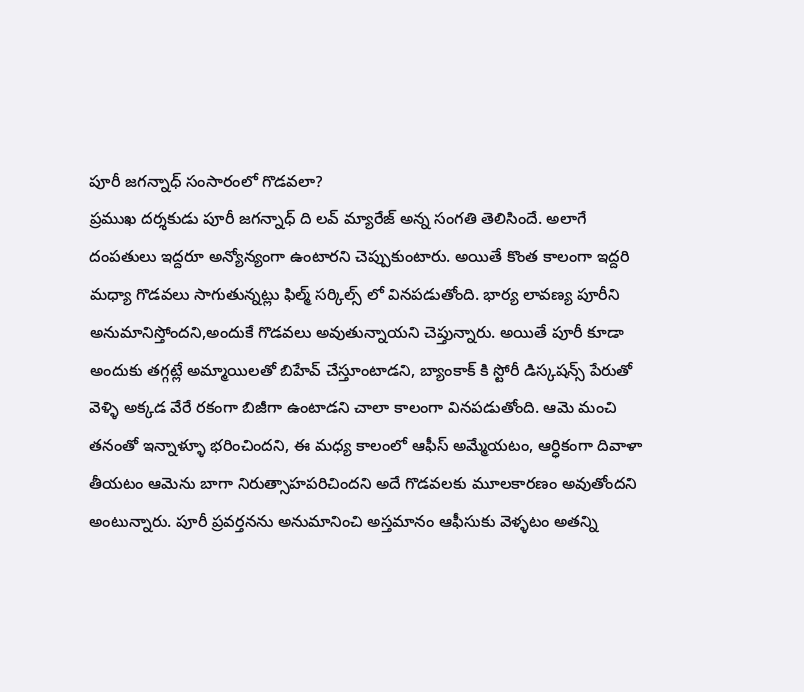పూరీ జగన్నాధ్ సంసారంలో గొడవలా?
ప్రముఖ దర్శకుడు పూరీ జగన్నాధ్ ది లవ్ మ్యారేజ్ అన్న సంగతి తెలిసిందే. అలాగే దంపతులు ఇద్దరూ అన్యోన్యంగా ఉంటారని చెప్పుకుంటారు. అయితే కొంత కాలంగా ఇద్దరి మధ్యా గొడవలు సాగుతున్నట్లు ఫిల్మ్ సర్కిల్స్ లో వినపడుతోంది. భార్య లావణ్య పూరీని అనుమానిస్తోందని,అందుకే గొడవలు అవుతున్నాయని చెప్తున్నారు. అయితే పూరీ కూడా అందుకు తగ్గట్లే అమ్మాయిలతో బిహేవ్ చేస్తూంటాడని, బ్యాంకాక్ కి స్టోరీ డిస్కషన్స్ పేరుతో వెళ్ళి అక్కడ వేరే రకంగా బిజీగా ఉంటాడని చాలా కాలంగా వినపడుతోంది. ఆమె మంచి తనంతో ఇన్నాళ్ళూ భరించిందని, ఈ మధ్య కాలంలో ఆఫీస్ అమ్మేయటం, ఆర్ధికంగా దివాళా తీయటం ఆమెను బాగా నిరుత్సాహపరిచిందని అదే గొడవలకు మూలకారణం అవుతోందని అంటున్నారు. పూరీ ప్రవర్తనను అనుమానించి అస్తమానం ఆఫీసుకు వెళ్ళటం అతన్ని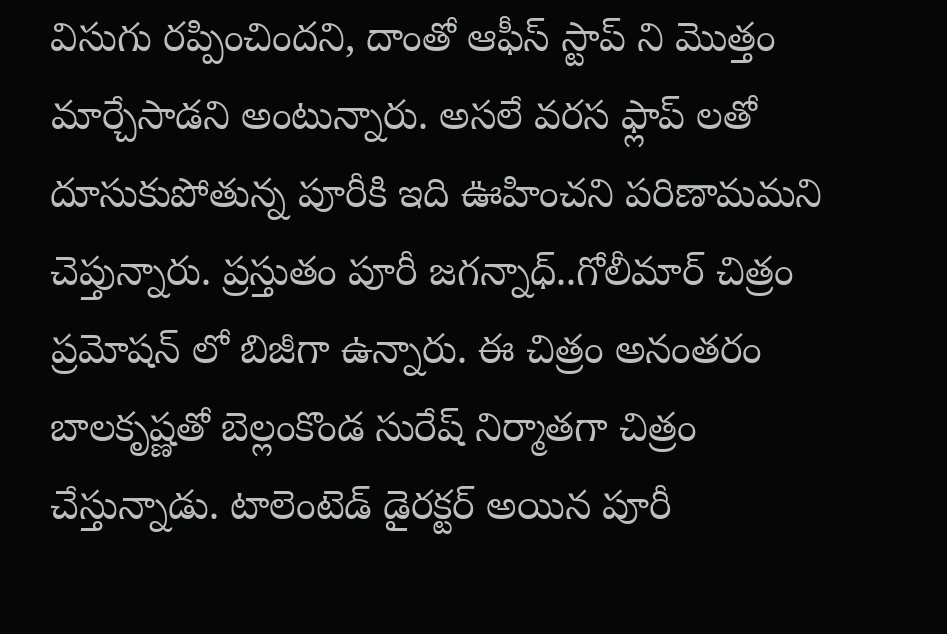విసుగు రప్పించిందని, దాంతో ఆఫీస్ స్టాప్ ని మొత్తం మార్చేసాడని అంటున్నారు. అసలే వరస ఫ్లాప్ లతో దూసుకుపోతున్న పూరీకి ఇది ఊహించని పరిణామమని చెప్తున్నారు. ప్రస్తుతం పూరీ జగన్నాధ్..గోలీమార్ చిత్రం ప్రమోషన్ లో బిజీగా ఉన్నారు. ఈ చిత్రం అనంతరం బాలకృష్ణతో బెల్లంకొండ సురేష్ నిర్మాతగా చిత్రం చేస్తున్నాడు. టాలెంటెడ్ డైరక్టర్ అయిన పూరీ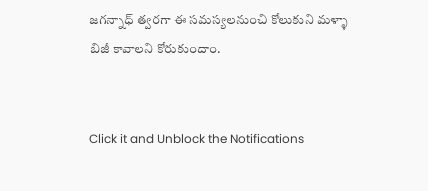జగన్నాధ్ త్వరగా ఈ సమస్యలనుంచి కోలుకుని మళ్ళా బిజీ కావాలని కోరుకుందాం.


Click it and Unblock the Notifications